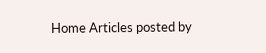Home Articles posted by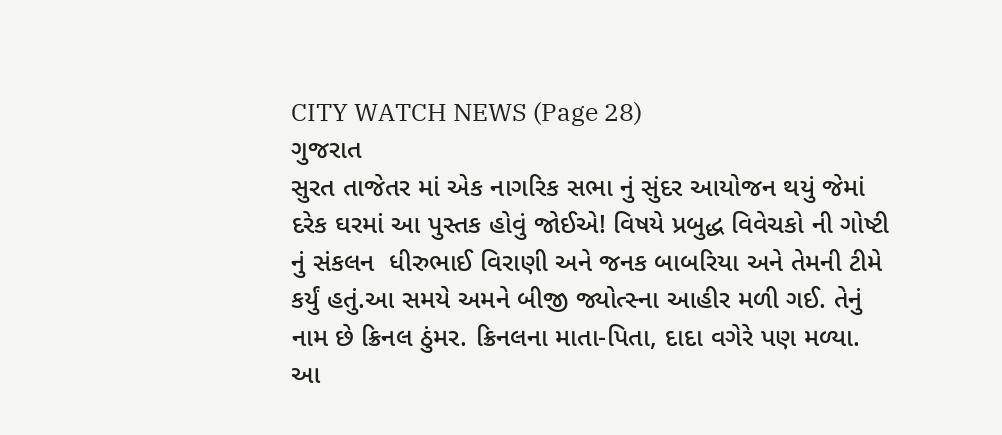CITY WATCH NEWS (Page 28)
ગુજરાત
સુરત તાજેતર માં એક નાગરિક સભા નું સુંદર આયોજન થયું જેમાં દરેક ઘરમાં આ પુસ્તક હોવું જોઈએ! વિષયે પ્રબુદ્ધ વિવેચકો ની ગોષ્ટી નું સંકલન  ધીરુભાઈ વિરાણી અને જનક બાબરિયા અને તેમની ટીમે કર્યું હતું.આ સમયે અમને બીજી જ્યોત્સ્ના આહીર મળી ગઈ. તેનું નામ છે ક્રિનલ ઠુંમર. ક્રિનલના માતા-પિતા, દાદા વગેરે પણ મળ્યા. આ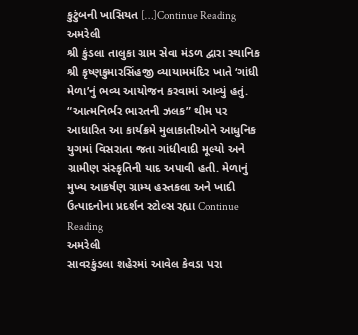કુટુંબની ખાસિયત […]Continue Reading
અમરેલી
શ્રી કુંડલા તાલુકા ગ્રામ સેવા મંડળ દ્વારા સ્થાનિક શ્રી કૃષ્ણકુમારસિંહજી વ્યાયામમંદિર ખાતે ‘ગાંધી મેળા’નું ભવ્ય આયોજન કરવામાં આવ્યું હતું. “આત્મનિર્ભર ભારતની ઝલક” થીમ પર આધારિત આ કાર્યક્રમે મુલાકાતીઓને આધુનિક યુગમાં વિસરાતા જતા ગાંધીવાદી મૂલ્યો અને ગ્રામીણ સંસ્કૃતિની યાદ અપાવી હતી. મેળાનું મુખ્ય આકર્ષણ ગ્રામ્ય હસ્તકલા અને ખાદી ઉત્પાદનોના પ્રદર્શન સ્ટોલ્સ રહ્યા Continue Reading
અમરેલી
સાવરકુંડલા શહેરમાં આવેલ કેવડા પરા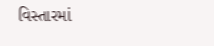વિસ્તારમાં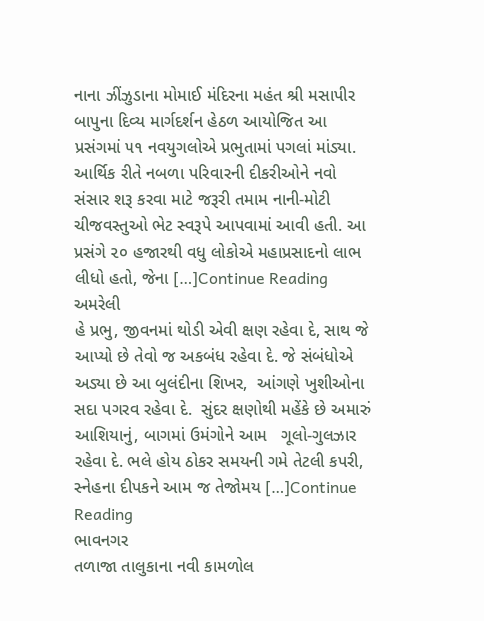નાના ઝીંઝુડાના મોમાઈ મંદિરના મહંત શ્રી મસાપીર બાપુના દિવ્ય માર્ગદર્શન હેઠળ આયોજિત આ પ્રસંગમાં ૫૧ નવયુગલોએ પ્રભુતામાં પગલાં માંડ્યા.   આર્થિક રીતે નબળા પરિવારની દીકરીઓને નવો સંસાર શરૂ કરવા માટે જરૂરી તમામ નાની-મોટી ચીજવસ્તુઓ ભેટ સ્વરૂપે આપવામાં આવી હતી. આ પ્રસંગે ૨૦ હજારથી વધુ લોકોએ મહાપ્રસાદનો લાભ લીધો હતો, જેના […]Continue Reading
અમરેલી
હે પ્રભુ, જીવનમાં થોડી એવી ક્ષણ રહેવા દે, સાથ જે આપ્યો છે તેવો જ અકબંધ રહેવા દે. જે સંબંધોએ અડ્યા છે આ બુલંદીના શિખર,  આંગણે ખુશીઓના સદા પગરવ રહેવા દે.  સુંદર ક્ષણોથી મહેંકે છે અમારું આશિયાનું, બાગમાં ઉમંગોને આમ   ગૂલો-ગુલઝાર રહેવા દે. ભલે હોય ઠોકર સમયની ગમે તેટલી કપરી,  સ્નેહના દીપકને આમ જ તેજોમય […]Continue Reading
ભાવનગર
તળાજા તાલુકાના નવી કામળોલ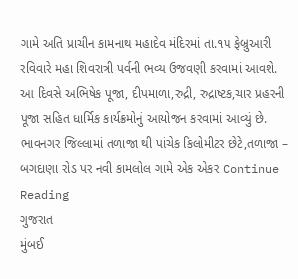ગામે અતિ પ્રાચીન કામનાથ મહાદેવ મંદિરમાં તા.૧૫ ફેબ્રુઆરી રવિવારે મહા શિવરાત્રી પર્વની ભવ્ય ઉજવણી કરવામાં આવશે. આ દિવસે અભિષેક પૂજા, દીપમાળા,રુદ્રી, રુદ્રાષ્ટક,ચાર પ્રહરની પૂજા સહિત ધાર્મિક કાર્યક્રમોનું આયોજન કરવામાં આવ્યું છે.    ભાવનગર જિલ્લામાં તળાજા થી પાંચેક કિલોમીટર છેટે,તળાજા – બગદાણા રોડ પર નવી કામલોલ ગામે એક એકર Continue Reading
ગુજરાત
મુંબઈ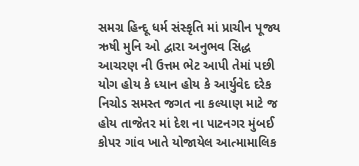સમગ્ર હિન્દૂ ધર્મ સંસ્કૃતિ માં પ્રાચીન પૂજ્ય ઋષી મુનિ ઓ દ્વારા અનુભવ સિદ્ધ આચરણ ની ઉત્તમ ભેટ આપી તેમાં પછી યોગ હોય કે ધ્યાન હોય કે આર્યુવેદ દરેક નિચોડ સમસ્ત જગત ના કલ્યાણ માટે જ હોય તાજેતર માં દેશ ના પાટનગર મુંબઈ કોપર ગાંવ ખાતે યોજાયેલ આત્મામાલિક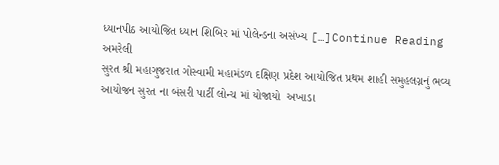ધ્યાનપીઠ આયોજિત ધ્યાન શિબિર માં પોલેન્ડના અસંખ્ય […]Continue Reading
અમરેલી
સુરત શ્રી મહાગુજરાત ગોસ્વામી‌ મહામંડળ દક્ષિણ પ્રદેશ આયોજિત પ્રથમ શાહી સમુહલગ્નનું ભવ્ય આયોજન સુરત ના બંસરી પાર્ટી લોન્ચ માં યોજાયો  અખાડા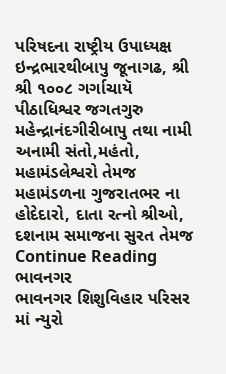પરિષદના રાષ્ટ્રીય ઉપાધ્યક્ષ ઇન્દ્રભારથીબાપુ જૂનાગઢ, શ્રી શ્રી ૧૦૦૮ ગર્ગાચાયૅ પીઠાધિશ્વર જગતગુરુ મહેન્દ્રાનંદગીરીબાપુ તથા નામી અનામી સંતો,મહંતો, મહામંડલેશ્વરો તેમજ મહામંડળના ગુજરાતભર ના હોદેદારો, દાતા રત્નો શ્રીઓ, દશનામ સમાજના સુરત તેમજ Continue Reading
ભાવનગર
ભાવનગર શિશુવિહાર પરિસર માં ન્યુરો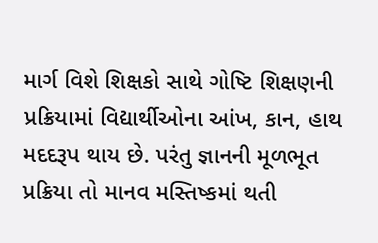માર્ગ વિશે શિક્ષકો સાથે ગોષ્ટિ શિક્ષણની પ્રક્રિયામાં વિદ્યાર્થીઓના આંખ, કાન, હાથ મદદરૂપ થાય છે. પરંતુ જ્ઞાનની મૂળભૂત પ્રક્રિયા તો માનવ મસ્તિષ્કમાં થતી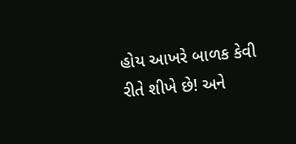હોય આખરે બાળક કેવી રીતે શીખે છે! અને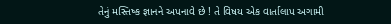તેનું મસ્તિષ્ક જ્ઞાનને અપનાવે છે ! તે વિષય એક વાર્તાલાપ અગામી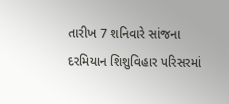તારીખ 7 શનિવારે સાંજના  દરમિયાન શિશુવિહાર પરિસરમાં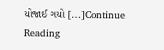યોજાઈ ગયો […]Continue Reading